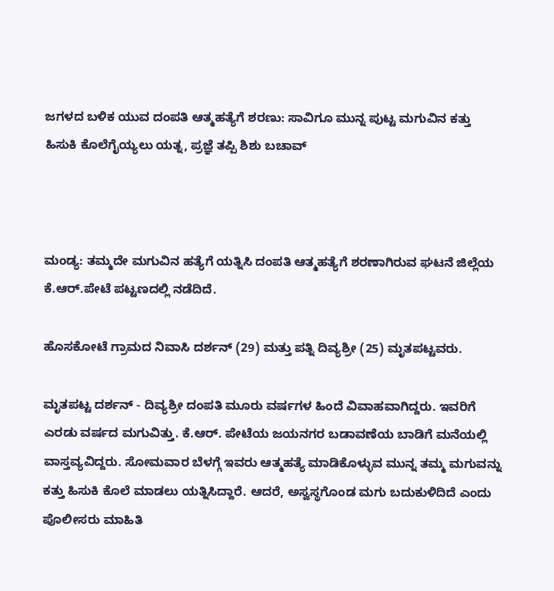ಜಗಳದ ಬಳಿಕ ಯುವ ದಂಪತಿ ಆತ್ಮಹತ್ಯೆಗೆ ಶರಣು: ಸಾವಿಗೂ ಮುನ್ನ ಪುಟ್ಟ ಮಗುವಿನ ಕತ್ತು ಹಿಸುಕಿ ಕೊಲೆಗೈಯ್ಯಲು ಯತ್ನ, ಪ್ರಜ್ಞೆ ತಪ್ಪಿ ಶಿಶು ಬಚಾವ್



ಮಂಡ್ಯ: ತಮ್ಮದೇ ಮಗುವಿನ ಹತ್ಯೆಗೆ ಯತ್ನಿಸಿ ದಂಪತಿ ಆತ್ಮಹತ್ಯೆಗೆ ಶರಣಾಗಿರುವ ಘಟನೆ ಜಿಲ್ಲೆಯ ಕೆ.ಆ‌ರ್.ಪೇಟೆ ಪಟ್ಟಣದಲ್ಲಿ ನಡೆದಿದೆ.

ಹೊಸಕೋಟೆ ಗ್ರಾಮದ ನಿವಾಸಿ ದರ್ಶನ್ (29) ಮತ್ತು ಪತ್ನಿ ದಿವ್ಯಶ್ರೀ (25) ಮೃತಪಟ್ಟವರು.

ಮೃತಪಟ್ಟ ದರ್ಶನ್ - ದಿವ್ಯಶ್ರೀ ದಂಪತಿ ಮೂರು ವರ್ಷಗಳ ಹಿಂದೆ ವಿವಾಹವಾಗಿದ್ದರು. ಇವರಿಗೆ ಎರಡು ವರ್ಷದ ಮಗುವಿತ್ತು. ಕೆ.ಆರ್. ಪೇಟೆಯ ಜಯನಗರ ಬಡಾವಣೆಯ ಬಾಡಿಗೆ ಮನೆಯಲ್ಲಿ ವಾಸ್ತವ್ಯವಿದ್ದರು. ಸೋಮವಾರ ಬೆಳಗ್ಗೆ ಇವರು ಆತ್ಮಹತ್ಯೆ ಮಾಡಿಕೊಳ್ಳುವ ಮುನ್ನ ತಮ್ಮ ಮಗುವನ್ನು ಕತ್ತು ಹಿಸುಕಿ ಕೊಲೆ ಮಾಡಲು ಯತ್ನಿಸಿದ್ದಾರೆ. ಆದರೆ, ಅಸ್ವಸ್ಥಗೊಂಡ ಮಗು ಬದುಕುಳಿದಿದೆ ಎಂದು ಪೊಲೀಸರು ಮಾಹಿತಿ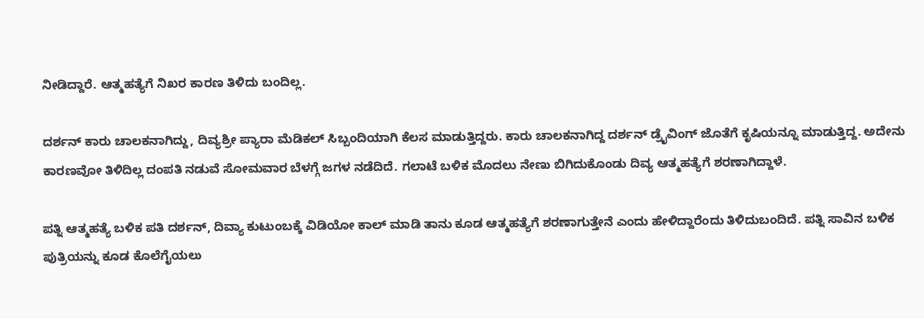ನೀಡಿದ್ದಾರೆ. ಆತ್ಮಹತ್ಯೆಗೆ ನಿಖರ ಕಾರಣ ತಿಳಿದು ಬಂದಿಲ್ಲ.

ದರ್ಶನ್ ಕಾರು ಚಾಲಕನಾಗಿದ್ದು, ದಿವ್ಯಶ್ರೀ ಪ್ಯಾರಾ ಮೆಡಿಕಲ್‌ ಸಿಬ್ಬಂದಿಯಾಗಿ ಕೆಲಸ ಮಾಡುತ್ತಿದ್ದರು. ಕಾರು ಚಾಲಕನಾಗಿದ್ದ ದರ್ಶನ್ ಡ್ರೈವಿಂಗ್ ಜೊತೆಗೆ ಕೃಷಿಯನ್ನೂ ಮಾಡುತ್ತಿದ್ದ. ಅದೇನು ಕಾರಣವೋ ತಿಳಿದಿಲ್ಲ ದಂಪತಿ ನಡುವೆ ಸೋಮವಾರ ಬೆಳಗ್ಗೆ ಜಗಳ ನಡೆದಿದೆ. ಗಲಾಟೆ ಬಳಿಕ ಮೊದಲು ನೇಣು ಬಿಗಿದುಕೊಂಡು ದಿವ್ಯ ಆತ್ಮಹತ್ಯೆಗೆ ಶರಣಾಗಿದ್ದಾಳೆ.

ಪತ್ನಿ ಆತ್ಮಹತ್ಯೆ ಬಳಿಕ ಪತಿ ದರ್ಶನ್, ದಿವ್ಯಾ ಕುಟುಂಬಕ್ಕೆ ವಿಡಿಯೋ ಕಾಲ್ ಮಾಡಿ ತಾನು ಕೂಡ ಆತ್ಮಹತ್ಯೆಗೆ ಶರಣಾಗುತ್ತೇನೆ ಎಂದು ಹೇಳಿದ್ದಾರೆಂದು ತಿಳಿದುಬಂದಿದೆ. ಪತ್ನಿ ಸಾವಿನ ಬಳಿಕ ಪುತ್ರಿಯನ್ನು ಕೂಡ ಕೊಲೆಗೈಯಲು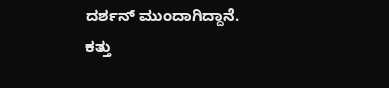ದರ್ಶನ್ ಮುಂದಾಗಿದ್ದಾನೆ. ಕತ್ತು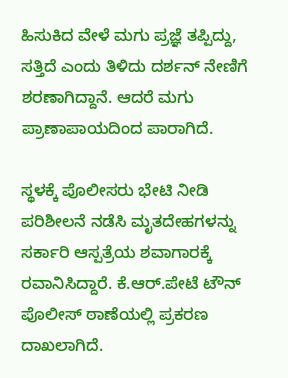ಹಿಸುಕಿದ ವೇಳೆ ಮಗು ಪ್ರಜ್ಞೆ ತಪ್ಪಿದ್ದು, ಸತ್ತಿದೆ ಎಂದು ತಿಳಿದು ದರ್ಶನ್ ನೇಣಿಗೆ ಶರಣಾಗಿದ್ದಾನೆ. ಆದರೆ ಮಗು ಪ್ರಾಣಾಪಾಯದಿಂದ ಪಾರಾಗಿದೆ.

ಸ್ಥಳಕ್ಕೆ ಪೊಲೀಸರು ಭೇಟಿ ನೀಡಿ ಪರಿಶೀಲನೆ ನಡೆಸಿ ಮೃತದೇಹಗಳನ್ನು ಸರ್ಕಾರಿ ಆಸ್ಪತ್ರೆಯ ಶವಾಗಾರಕ್ಕೆ ರವಾನಿಸಿದ್ದಾರೆ. ಕೆ.ಆ‌ರ್.ಪೇಟೆ ಟೌನ್‌ ಪೊಲೀಸ್ ಠಾಣೆಯಲ್ಲಿ ಪ್ರಕರಣ ದಾಖಲಾಗಿದೆ.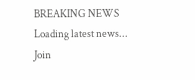BREAKING NEWS
Loading latest news...
Join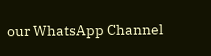our WhatsApp Channel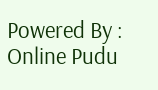Powered By : Online Pudu